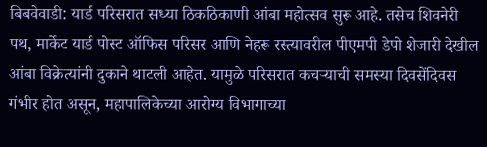बिबवेवाडी: यार्ड परिसरात सध्या ठिकठिकाणी आंबा महोत्सव सुरू आहे. तसेच शिवनेरी पथ, मार्केट यार्ड पोस्ट ऑफिस परिसर आणि नेहरू रस्त्यावरील पीएमपी डेपो शेजारी देखील आंबा विक्रेत्यांनी दुकाने थाटली आहेत. यामुळे परिसरात कचऱ्याची समस्या दिवसेंदिवस गंभीर होत असून, महापालिकेच्या आरोग्य विभागाच्या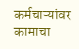कर्मचाऱ्यांवर कामाचा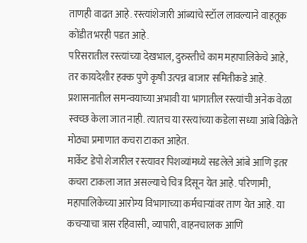ताणही वाढत आहे. रस्त्यांशेजारी आंब्यांचे स्टॉल लावल्याने वाहतूक कोंडीत भरही पडत आहे.
परिसरातील रस्त्यांच्या देखभाल, दुरुस्तीचे काम महापालिकेचे आहे, तर कायदेशीर हक्क पुणे कृषी उत्पन्न बाजार समितीकडे आहे. प्रशासनातील समन्वयाच्या अभावी या भागातील रस्त्यांची अनेक वेळा स्वच्छ केला जात नाही. त्यातच या रस्त्यांच्या कडेला सध्या आंबे विक्रेते मोठ्या प्रमाणात कचरा टाकत आहेत.
मार्केट डेपो शेजारील रस्त्यावर पिशव्यांमध्ये सडलेले आंबे आणि इतर कचरा टाकला जात असल्याचे चित्र दिसून येत आहे. परिणामी, महापालिकेच्या आरोग्य विभागाच्या कर्मचाऱ्यांवर ताण येत आहे. या कचऱ्याचा त्रास रहिवासी, व्यापारी, वाहनचालक आणि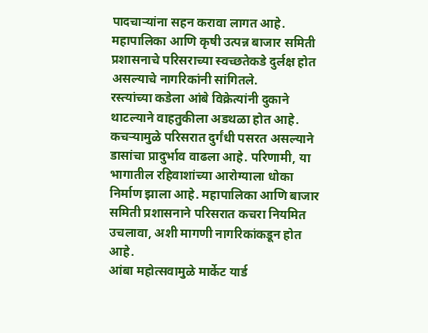पादचाऱ्यांना सहन करावा लागत आहे. महापालिका आणि कृषी उत्पन्न बाजार समिती प्रशासनाचे परिसराच्या स्वच्छतेकडे दुर्लक्ष होत असल्याचे नागरिकांनी सांगितले.
रस्त्यांच्या कडेला आंबे विक्रेत्यांनी दुकाने थाटल्याने वाहतुकीला अडथळा होत आहे. कचऱ्यामुळे परिसरात दुर्गंधी पसरत असल्याने डासांचा प्रादुर्भाव वाढला आहे. परिणामी, या भागातील रहिवाशांच्या आरोग्याला धोका निर्माण झाला आहे. महापालिका आणि बाजार समिती प्रशासनाने परिसरात कचरा नियमित उचलावा, अशी मागणी नागरिकांकडून होत आहे.
आंबा महोत्सवामुळे मार्केट यार्ड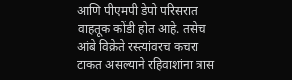आणि पीएमपी डेपो परिसरात वाहतूक कोंडी होत आहे. तसेच आंबे विक्रेते रस्त्यांवरच कचरा टाकत असल्याने रहिवाशांना त्रास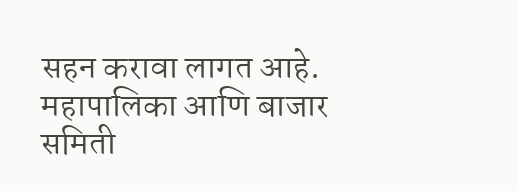सहन करावा लागत आहे. महापालिका आणि बाजार समिती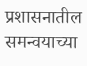प्रशासनातील समन्वयाच्या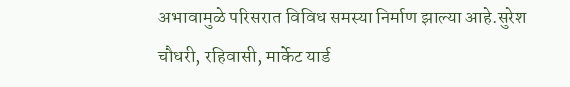अभावामुळे परिसरात विविध समस्या निर्माण झाल्या आहे.सुरेश चौधरी, रहिवासी, मार्केट यार्ड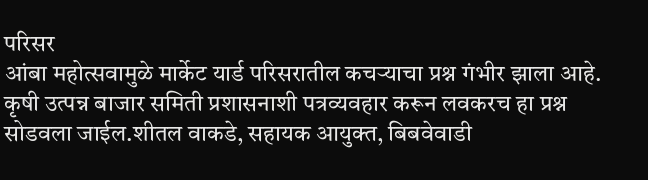परिसर
आंबा महोत्सवामुळे मार्केट यार्ड परिसरातील कचऱ्याचा प्रश्न गंभीर झाला आहे. कृषी उत्पन्न बाजार समिती प्रशासनाशी पत्रव्यवहार करून लवकरच हा प्रश्न सोडवला जाईल.शीतल वाकडे, सहायक आयुक्त, बिबवेवाडी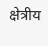क्षेत्रीय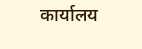कार्यालय